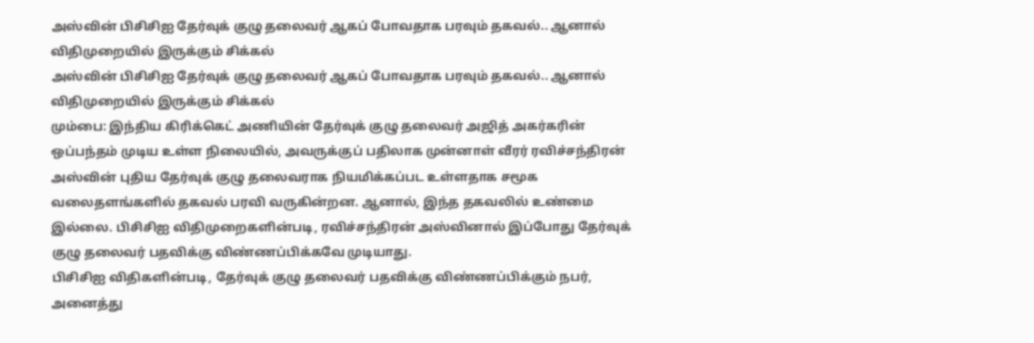அஸ்வின் பிசிசிஐ தேர்வுக் குழு தலைவர் ஆகப் போவதாக பரவும் தகவல்.. ஆனால் விதிமுறையில் இருக்கும் சிக்கல்
அஸ்வின் பிசிசிஐ தேர்வுக் குழு தலைவர் ஆகப் போவதாக பரவும் தகவல்.. ஆனால் விதிமுறையில் இருக்கும் சிக்கல்
மும்பை: இந்திய கிரிக்கெட் அணியின் தேர்வுக் குழு தலைவர் அஜித் அகர்கரின் ஒப்பந்தம் முடிய உள்ள நிலையில், அவருக்குப் பதிலாக முன்னாள் வீரர் ரவிச்சந்திரன் அஸ்வின் புதிய தேர்வுக் குழு தலைவராக நியமிக்கப்பட உள்ளதாக சமூக வலைதளங்களில் தகவல் பரவி வருகின்றன. ஆனால், இந்த தகவலில் உண்மை இல்லை. பிசிசிஐ விதிமுறைகளின்படி, ரவிச்சந்திரன் அஸ்வினால் இப்போது தேர்வுக் குழு தலைவர் பதவிக்கு விண்ணப்பிக்கவே முடியாது.
பிசிசிஐ விதிகளின்படி, தேர்வுக் குழு தலைவர் பதவிக்கு விண்ணப்பிக்கும் நபர், அனைத்து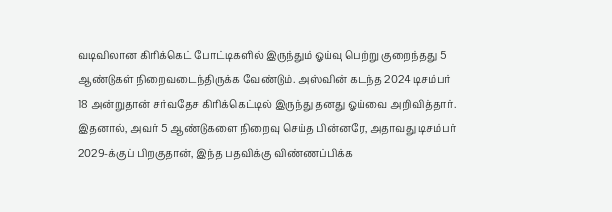வடிவிலான கிரிக்கெட் போட்டிகளில் இருந்தும் ஓய்வு பெற்று குறைந்தது 5 ஆண்டுகள் நிறைவடைந்திருக்க வேண்டும். அஸ்வின் கடந்த 2024 டிசம்பர் 18 அன்றுதான் சர்வதேச கிரிக்கெட்டில் இருந்து தனது ஓய்வை அறிவித்தார். இதனால், அவர் 5 ஆண்டுகளை நிறைவு செய்த பின்னரே, அதாவது டிசம்பர் 2029-க்குப் பிறகுதான், இந்த பதவிக்கு விண்ணப்பிக்க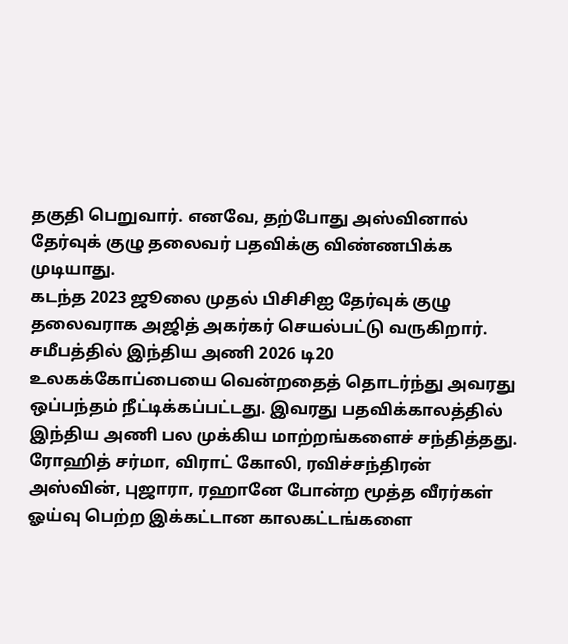தகுதி பெறுவார். எனவே, தற்போது அஸ்வினால் தேர்வுக் குழு தலைவர் பதவிக்கு விண்ணபிக்க முடியாது.
கடந்த 2023 ஜூலை முதல் பிசிசிஐ தேர்வுக் குழு தலைவராக அஜித் அகர்கர் செயல்பட்டு வருகிறார். சமீபத்தில் இந்திய அணி 2026 டி20 உலகக்கோப்பையை வென்றதைத் தொடர்ந்து அவரது ஒப்பந்தம் நீட்டிக்கப்பட்டது. இவரது பதவிக்காலத்தில் இந்திய அணி பல முக்கிய மாற்றங்களைச் சந்தித்தது. ரோஹித் சர்மா, விராட் கோலி, ரவிச்சந்திரன் அஸ்வின், புஜாரா, ரஹானே போன்ற மூத்த வீரர்கள் ஓய்வு பெற்ற இக்கட்டான காலகட்டங்களை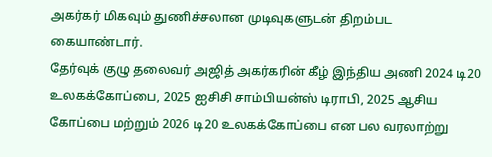அகர்கர் மிகவும் துணிச்சலான முடிவுகளுடன் திறம்பட கையாண்டார்.
தேர்வுக் குழு தலைவர் அஜித் அகர்கரின் கீழ் இந்திய அணி 2024 டி20 உலகக்கோப்பை, 2025 ஐசிசி சாம்பியன்ஸ் டிராபி, 2025 ஆசிய கோப்பை மற்றும் 2026 டி20 உலகக்கோப்பை என பல வரலாற்று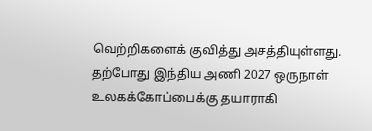வெற்றிகளைக் குவித்து அசத்தியுள்ளது.
தற்போது இந்திய அணி 2027 ஒருநாள் உலகக்கோப்பைக்கு தயாராகி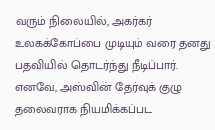வரும் நிலையில், அகர்கர் உலகக்கோப்பை முடியும் வரை தனது பதவியில் தொடர்ந்து நீடிப்பார். எனவே, அஸ்வின் தேர்வுக் குழு தலைவராக நியமிக்கப்பட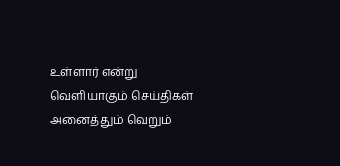உள்ளார் என்று வெளியாகும் செய்திகள் அனைத்தும் வெறும்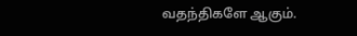வதந்திகளே ஆகும்.